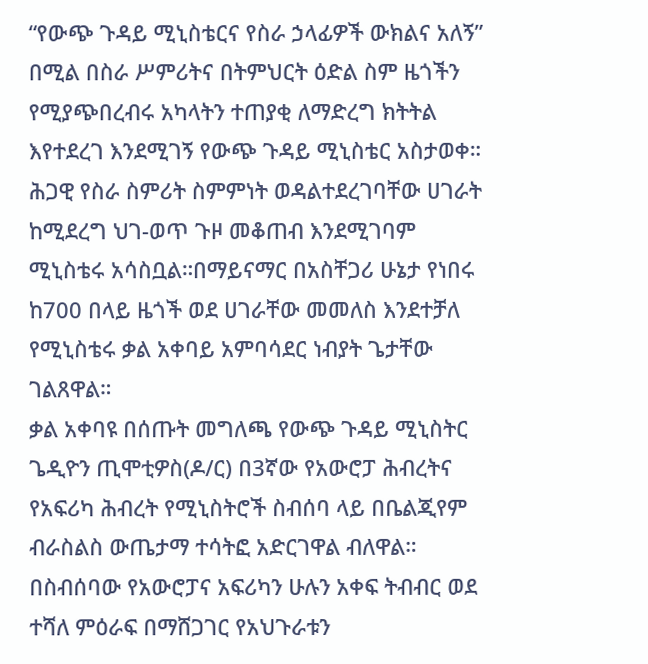“የውጭ ጉዳይ ሚኒስቴርና የስራ ኃላፊዎች ውክልና አለኝ” በሚል በስራ ሥምሪትና በትምህርት ዕድል ስም ዜጎችን የሚያጭበረብሩ አካላትን ተጠያቂ ለማድረግ ክትትል እየተደረገ እንደሚገኝ የውጭ ጉዳይ ሚኒስቴር አስታወቀ።
ሕጋዊ የስራ ስምሪት ስምምነት ወዳልተደረገባቸው ሀገራት ከሚደረግ ህገ-ወጥ ጉዞ መቆጠብ እንደሚገባም ሚኒስቴሩ አሳስቧል።በማይናማር በአስቸጋሪ ሁኔታ የነበሩ ከ700 በላይ ዜጎች ወደ ሀገራቸው መመለስ እንደተቻለ የሚኒስቴሩ ቃል አቀባይ አምባሳደር ነብያት ጌታቸው ገልጸዋል።
ቃል አቀባዩ በሰጡት መግለጫ የውጭ ጉዳይ ሚኒስትር ጌዲዮን ጢሞቲዎስ(ዶ/ር) በ3ኛው የአውሮፓ ሕብረትና የአፍሪካ ሕብረት የሚኒስትሮች ስብሰባ ላይ በቤልጂየም ብራስልስ ውጤታማ ተሳትፎ አድርገዋል ብለዋል።
በስብሰባው የአውሮፓና አፍሪካን ሁሉን አቀፍ ትብብር ወደ ተሻለ ምዕራፍ በማሸጋገር የአህጉራቱን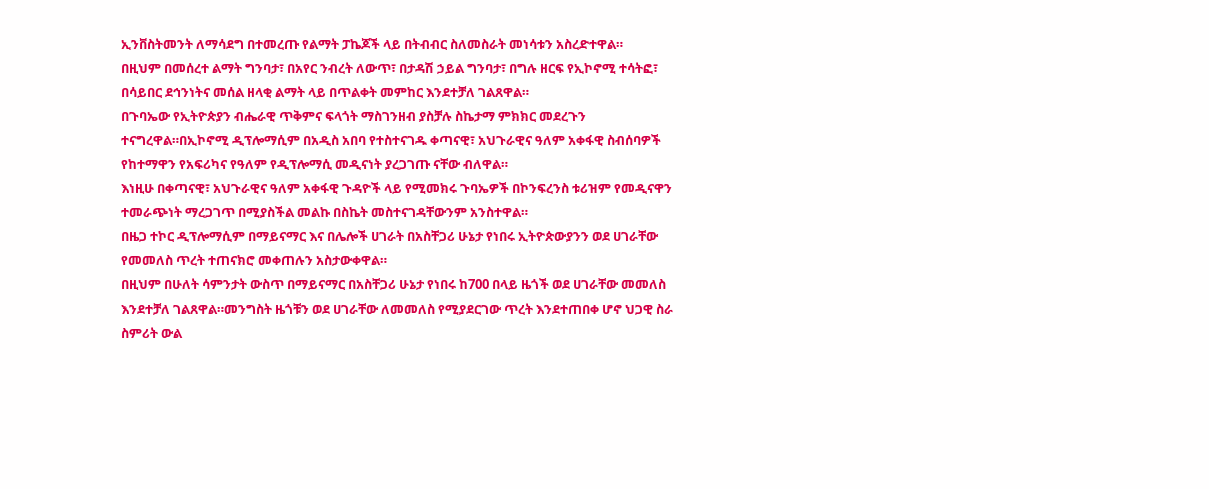ኢንቨስትመንት ለማሳደግ በተመረጡ የልማት ፓኬጆች ላይ በትብብር ስለመስራት መነሳቱን አስረድተዋል።
በዚህም በመሰረተ ልማት ግንባታ፣ በአየር ንብረት ለውጥ፣ በታዳሽ ኃይል ግንባታ፣ በግሉ ዘርፍ የኢኮኖሚ ተሳትፎ፣ በሳይበር ደኅንነትና መሰል ዘላቂ ልማት ላይ በጥልቀት መምከር እንደተቻለ ገልጸዋል።
በጉባኤው የኢትዮጵያን ብሔራዊ ጥቅምና ፍላጎት ማስገንዘብ ያስቻሉ ስኬታማ ምክክር መደረጉን ተናግረዋል።በኢኮኖሚ ዲፕሎማሲም በአዲስ አበባ የተስተናገዱ ቀጣናዊ፣ አህጉራዊና ዓለም አቀፋዊ ስብሰባዎች የከተማዋን የአፍሪካና የዓለም የዲፕሎማሲ መዲናነት ያረጋገጡ ናቸው ብለዋል።
እነዚሁ በቀጣናዊ፣ አህጉራዊና ዓለም አቀፋዊ ጉዳዮች ላይ የሚመክሩ ጉባኤዎች በኮንፍረንስ ቱሪዝም የመዲናዋን ተመራጭነት ማረጋገጥ በሚያስችል መልኩ በስኬት መስተናገዳቸውንም አንስተዋል።
በዜጋ ተኮር ዲፕሎማሲም በማይናማር እና በሌሎች ሀገራት በአስቸጋሪ ሁኔታ የነበሩ ኢትዮጵውያንን ወደ ሀገራቸው የመመለስ ጥረት ተጠናክሮ መቀጠሉን አስታውቀዋል።
በዚህም በሁለት ሳምንታት ውስጥ በማይናማር በአስቸጋሪ ሁኔታ የነበሩ ከ700 በላይ ዜጎች ወደ ሀገራቸው መመለስ እንደተቻለ ገልጸዋል።መንግስት ዜጎቹን ወደ ሀገራቸው ለመመለስ የሚያደርገው ጥረት እንደተጠበቀ ሆኖ ህጋዊ ስራ ስምሪት ውል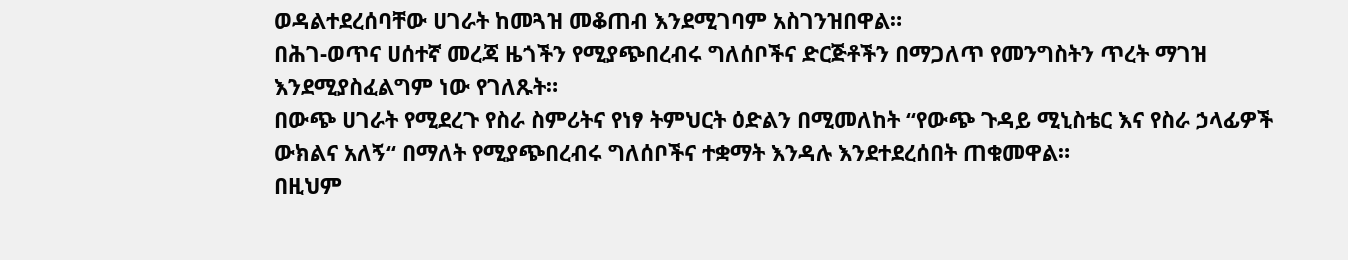ወዳልተደረሰባቸው ሀገራት ከመጓዝ መቆጠብ እንደሚገባም አስገንዝበዋል።
በሕገ-ወጥና ሀሰተኛ መረጃ ዜጎችን የሚያጭበረብሩ ግለሰቦችና ድርጅቶችን በማጋለጥ የመንግስትን ጥረት ማገዝ እንደሚያስፈልግም ነው የገለጹት።
በውጭ ሀገራት የሚደረጉ የስራ ስምሪትና የነፃ ትምህርት ዕድልን በሚመለከት “የውጭ ጉዳይ ሚኒስቴር እና የስራ ኃላፊዎች ውክልና አለኝ“ በማለት የሚያጭበረብሩ ግለሰቦችና ተቋማት እንዳሉ እንደተደረሰበት ጠቁመዋል።
በዚህም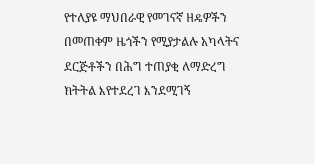የተለያዩ ማህበራዊ የመገናኛ ዘዴዎችን በመጠቀም ዜጎችን የሚያታልሉ አካላትና ደርጅቶችን በሕግ ተጠያቂ ለማድረግ ክትትል እየተደረገ እንደሚገኝ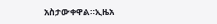አስታውቀዋል።ኢዜአ